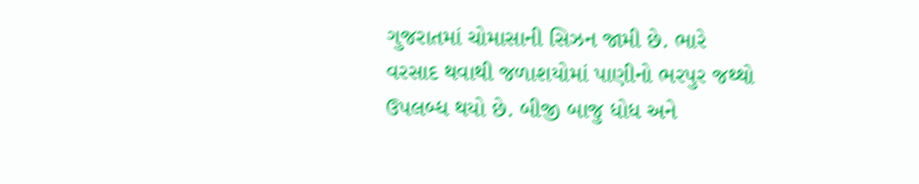ગુજરાતમાં ચોમાસાની સિઝન જામી છે. ભારે વરસાદ થવાથી જળાશયોમાં પાણીનો ભરપુર જથ્થો ઉપલબ્ધ થયો છે. બીજી બાજુ ધોધ અને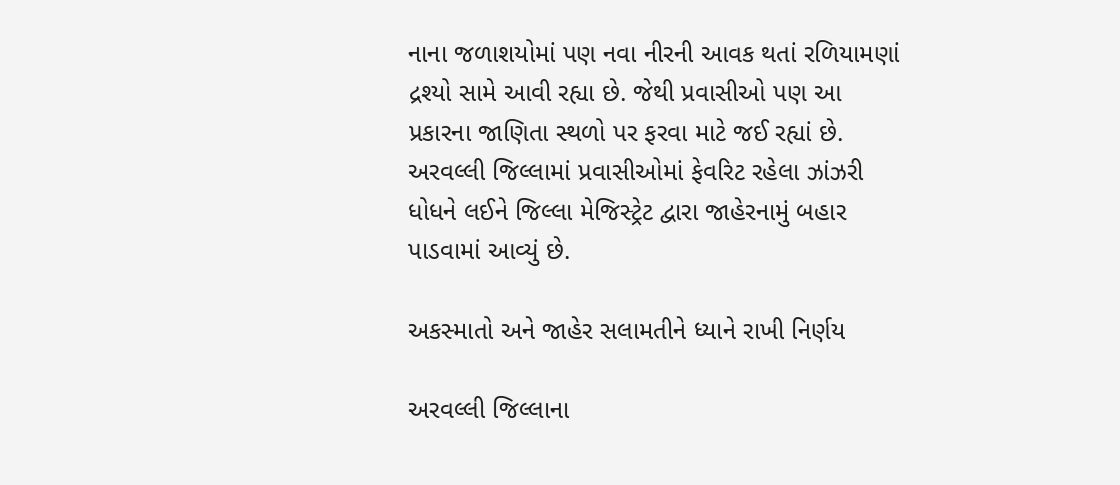નાના જળાશયોમાં પણ નવા નીરની આવક થતાં રળિયામણાં દ્રશ્યો સામે આવી રહ્યા છે. જેથી પ્રવાસીઓ પણ આ પ્રકારના જાણિતા સ્થળો પર ફરવા માટે જઈ રહ્યાં છે. અરવલ્લી જિલ્લામાં પ્રવાસીઓમાં ફેવરિટ રહેલા ઝાંઝરી ધોધને લઈને જિલ્લા મેજિસ્ટ્રેટ દ્વારા જાહેરનામું બહાર પાડવામાં આવ્યું છે.

અકસ્માતો અને જાહેર સલામતીને ધ્યાને રાખી નિર્ણય

અરવલ્લી જિલ્લાના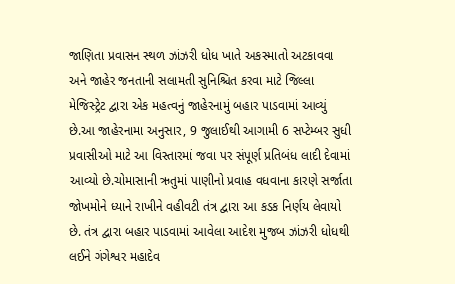જાણિતા પ્રવાસન સ્થળ ઝાંઝરી ધોધ ખાતે અકસ્માતો અટકાવવા અને જાહેર જનતાની સલામતી સુનિશ્ચિત કરવા માટે જિલ્લા મેજિસ્ટ્રેટ દ્વારા એક મહત્વનું જાહેરનામું બહાર પાડવામાં આવ્યું છે.આ જાહેરનામા અનુસાર, 9 જુલાઈથી આગામી 6 સપ્ટેમ્બર સુધી પ્રવાસીઓ માટે આ વિસ્તારમાં જવા પર સંપૂર્ણ પ્રતિબંધ લાદી દેવામાં આવ્યો છે.ચોમાસાની ઋતુમાં પાણીનો પ્રવાહ વધવાના કારણે સર્જાતા જોખમોને ધ્યાને રાખીને વહીવટી તંત્ર દ્વારા આ કડક નિર્ણય લેવાયો છે. તંત્ર દ્વારા બહાર પાડવામાં આવેલા આદેશ મુજબ ઝાંઝરી ધોધથી લઈને ગંગેશ્વર મહાદેવ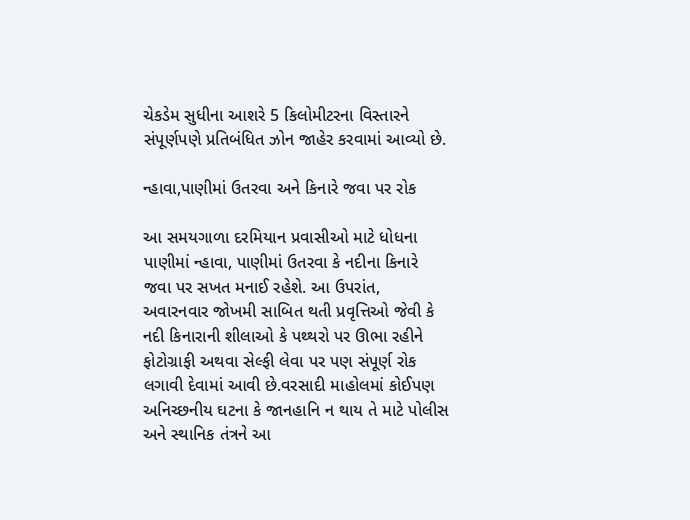ચેકડેમ સુધીના આશરે 5 કિલોમીટરના વિસ્તારને સંપૂર્ણપણે પ્રતિબંધિત ઝોન જાહેર કરવામાં આવ્યો છે.

ન્હાવા,પાણીમાં ઉતરવા અને કિનારે જવા પર રોક

આ સમયગાળા દરમિયાન પ્રવાસીઓ માટે ધોધના પાણીમાં ન્હાવા, પાણીમાં ઉતરવા કે નદીના કિનારે જવા પર સખત મનાઈ રહેશે. આ ઉપરાંત, અવારનવાર જોખમી સાબિત થતી પ્રવૃત્તિઓ જેવી કે નદી કિનારાની શીલાઓ કે પથ્થરો પર ઊભા રહીને ફોટોગ્રાફી અથવા સેલ્ફી લેવા પર પણ સંપૂર્ણ રોક લગાવી દેવામાં આવી છે.વરસાદી માહોલમાં કોઈપણ અનિચ્છનીય ઘટના કે જાનહાનિ ન થાય તે માટે પોલીસ અને સ્થાનિક તંત્રને આ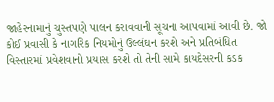જાહેરનામાનું ચુસ્તપણે પાલન કરાવવાની સૂચના આપવામાં આવી છે. જો કોઈ પ્રવાસી કે નાગરિક નિયમોનું ઉલ્લંઘન કરશે અને પ્રતિબંધિત વિસ્તારમાં પ્રવેશવાનો પ્રયાસ કરશે તો તેની સામે કાયદેસરની કડક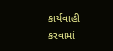કાર્યવાહી કરવામાં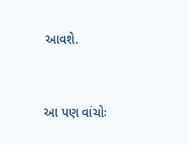આવશે.


આ પણ વાંચોઃ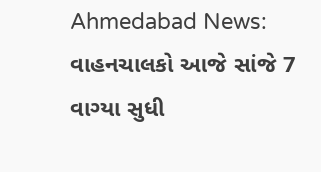Ahmedabad News: વાહનચાલકો આજે સાંજે 7 વાગ્યા સુધી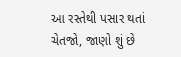આ રસ્તેથી પસાર થતાં ચેતજો, જાણો શું છે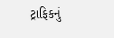ટ્રાફિકનું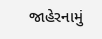જાહેરનામું